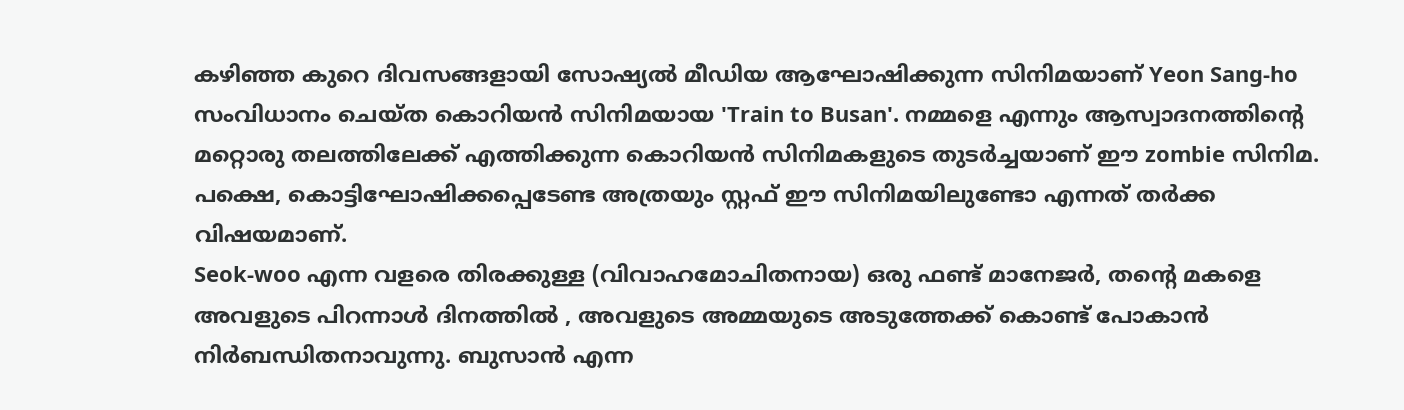കഴിഞ്ഞ കുറെ ദിവസങ്ങളായി സോഷ്യൽ മീഡിയ ആഘോഷിക്കുന്ന സിനിമയാണ് Yeon Sang-ho സംവിധാനം ചെയ്ത കൊറിയൻ സിനിമയായ 'Train to Busan'. നമ്മളെ എന്നും ആസ്വാദനത്തിന്റെ മറ്റൊരു തലത്തിലേക്ക് എത്തിക്കുന്ന കൊറിയൻ സിനിമകളുടെ തുടർച്ചയാണ് ഈ zombie സിനിമ. പക്ഷെ, കൊട്ടിഘോഷിക്കപ്പെടേണ്ട അത്രയും സ്റ്റഫ് ഈ സിനിമയിലുണ്ടോ എന്നത് തർക്ക വിഷയമാണ്.
Seok-woo എന്ന വളരെ തിരക്കുള്ള (വിവാഹമോചിതനായ) ഒരു ഫണ്ട് മാനേജർ, തന്റെ മകളെ അവളുടെ പിറന്നാൾ ദിനത്തിൽ , അവളുടെ അമ്മയുടെ അടുത്തേക്ക് കൊണ്ട് പോകാൻ നിർബന്ധിതനാവുന്നു. ബുസാൻ എന്ന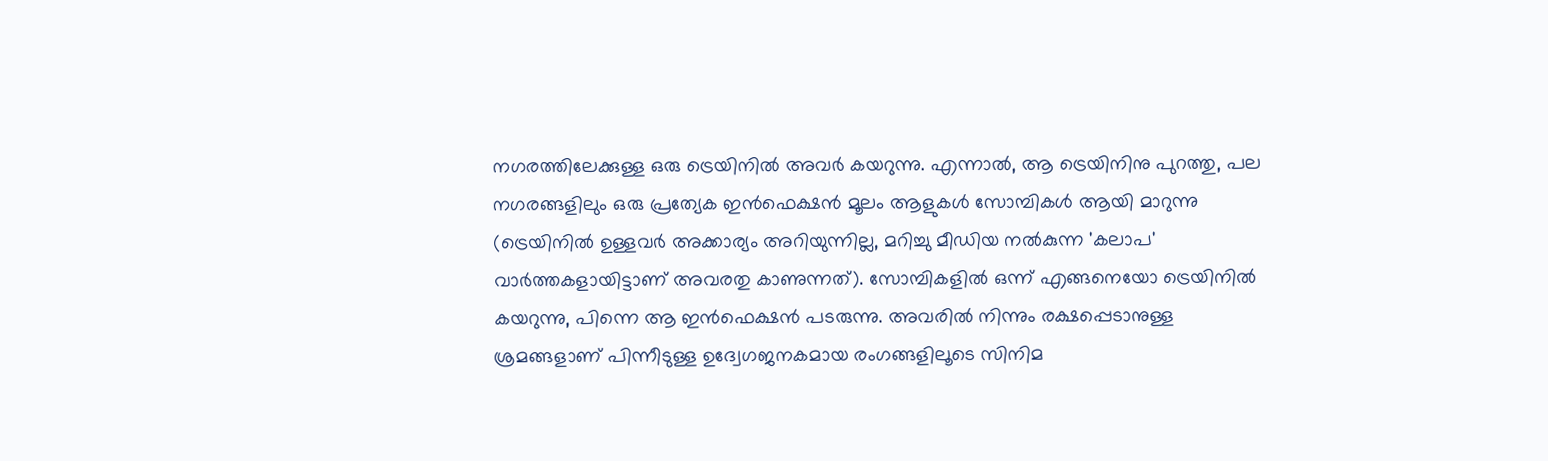നഗരത്തിലേക്കുള്ള ഒരു ട്രെയിനിൽ അവർ കയറുന്നു. എന്നാൽ, ആ ട്രെയിനിനു പുറത്തു, പല നഗരങ്ങളിലും ഒരു പ്രത്യേക ഇൻഫെക്ഷൻ മൂലം ആളുകൾ സോമ്പികൾ ആയി മാറുന്നു (ട്രെയിനിൽ ഉള്ളവർ അക്കാര്യം അറിയുന്നില്ല, മറിച്ചു മീഡിയ നൽകുന്ന 'കലാപ' വാർത്തകളായിട്ടാണ് അവരതു കാണുന്നത്). സോമ്പികളിൽ ഒന്ന് എങ്ങനെയോ ട്രെയിനിൽ കയറുന്നു, പിന്നെ ആ ഇൻഫെക്ഷൻ പടരുന്നു. അവരിൽ നിന്നും രക്ഷപ്പെടാനുള്ള ശ്രമങ്ങളാണ് പിന്നീടുള്ള ഉദ്വേഗജനകമായ രംഗങ്ങളിലൂടെ സിനിമ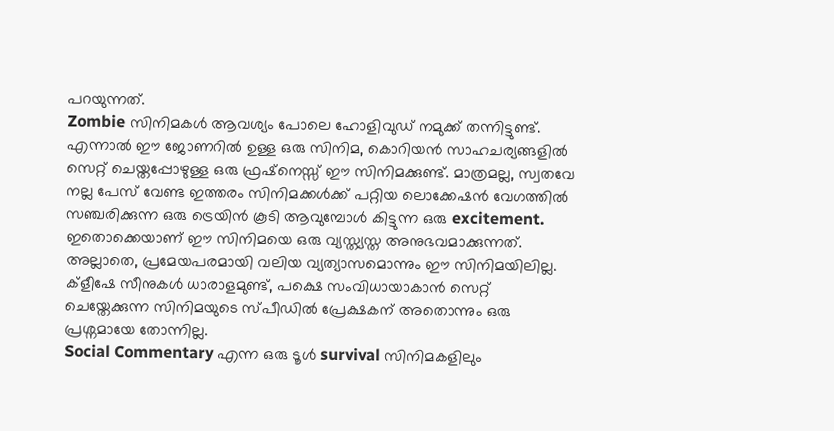പറയുന്നത്.
Zombie സിനിമകൾ ആവശ്യം പോലെ ഹോളിവുഡ് നമുക്ക് തന്നിട്ടുണ്ട്. എന്നാൽ ഈ ജോണറിൽ ഉള്ള ഒരു സിനിമ, കൊറിയൻ സാഹചര്യങ്ങളിൽ സെറ്റ് ചെയ്തപ്പോഴുള്ള ഒരു ഫ്രഷ്നെസ്സ് ഈ സിനിമക്കുണ്ട്. മാത്രമല്ല, സ്വതവേ നല്ല പേസ് വേണ്ട ഇത്തരം സിനിമക്കൾക്ക് പറ്റിയ ലൊക്കേഷൻ വേഗത്തിൽ സഞ്ചരിക്കുന്ന ഒരു ട്രെയിൻ കൂടി ആവുമ്പോൾ കിട്ടുന്ന ഒരു excitement. ഇതൊക്കെയാണ് ഈ സിനിമയെ ഒരു വ്യസ്ത്യസ്ത അനുഭവമാക്കുന്നത്. അല്ലാതെ, പ്രമേയപരമായി വലിയ വ്യത്യാസമൊന്നും ഈ സിനിമയിലില്ല. ക്ളീഷേ സീനുകൾ ധാരാളമുണ്ട്, പക്ഷെ സംവിധായാകാൻ സെറ്റ് ചെയ്തേക്കുന്ന സിനിമയുടെ സ്പീഡിൽ പ്രേക്ഷകന് അതൊന്നും ഒരു പ്രശ്നമായേ തോന്നില്ല.
Social Commentary എന്ന ഒരു ടൂൾ survival സിനിമകളിലും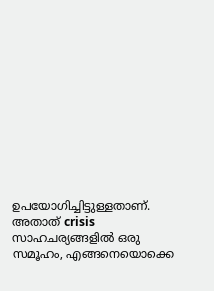ഉപയോഗിച്ചിട്ടുള്ളതാണ്. അതാത് crisis സാഹചര്യങ്ങളിൽ ഒരു സമൂഹം, എങ്ങനെയൊക്കെ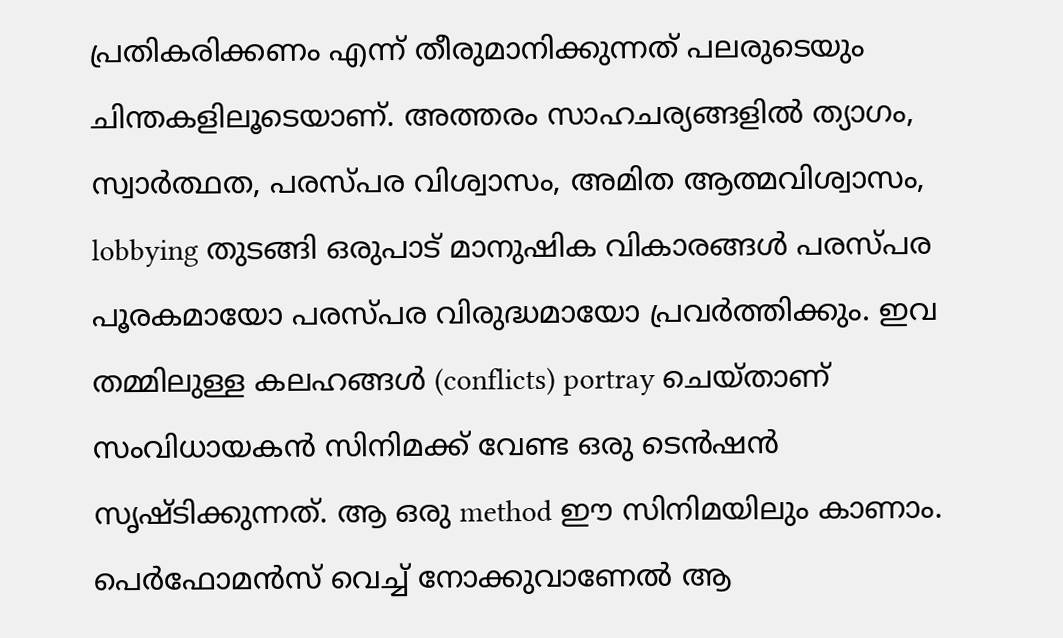പ്രതികരിക്കണം എന്ന് തീരുമാനിക്കുന്നത് പലരുടെയും ചിന്തകളിലൂടെയാണ്. അത്തരം സാഹചര്യങ്ങളിൽ ത്യാഗം, സ്വാർത്ഥത, പരസ്പര വിശ്വാസം, അമിത ആത്മവിശ്വാസം, lobbying തുടങ്ങി ഒരുപാട് മാനുഷിക വികാരങ്ങൾ പരസ്പര പൂരകമായോ പരസ്പര വിരുദ്ധമായോ പ്രവർത്തിക്കും. ഇവ തമ്മിലുള്ള കലഹങ്ങൾ (conflicts) portray ചെയ്താണ് സംവിധായകൻ സിനിമക്ക് വേണ്ട ഒരു ടെൻഷൻ സൃഷ്ടിക്കുന്നത്. ആ ഒരു method ഈ സിനിമയിലും കാണാം.
പെർഫോമൻസ് വെച്ച് നോക്കുവാണേൽ ആ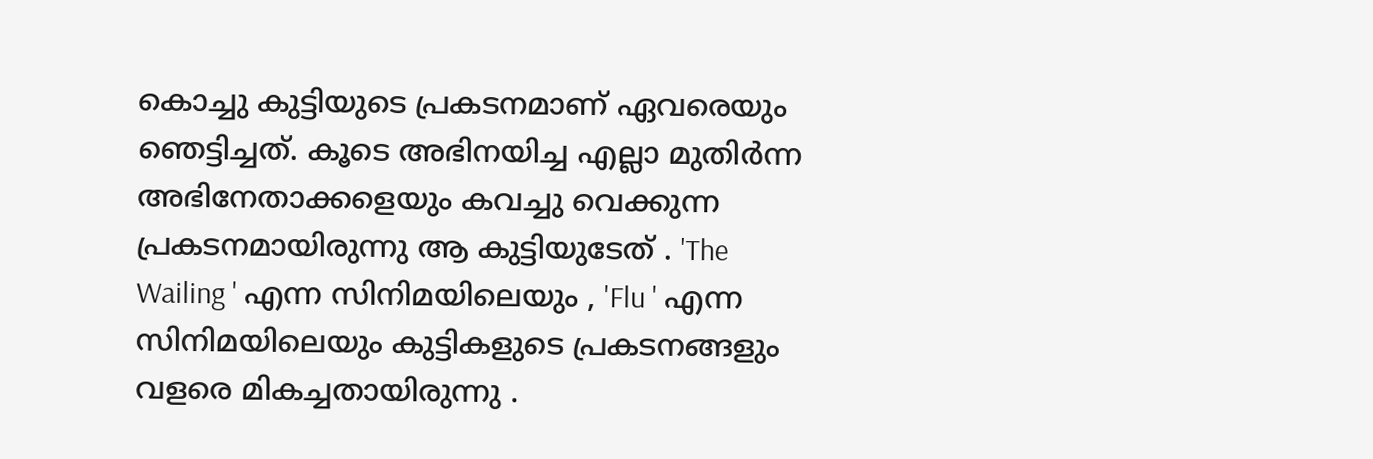കൊച്ചു കുട്ടിയുടെ പ്രകടനമാണ് ഏവരെയും ഞെട്ടിച്ചത്. കൂടെ അഭിനയിച്ച എല്ലാ മുതിർന്ന അഭിനേതാക്കളെയും കവച്ചു വെക്കുന്ന പ്രകടനമായിരുന്നു ആ കുട്ടിയുടേത് . 'The Wailing ' എന്ന സിനിമയിലെയും , 'Flu ' എന്ന സിനിമയിലെയും കുട്ടികളുടെ പ്രകടനങ്ങളും വളരെ മികച്ചതായിരുന്നു .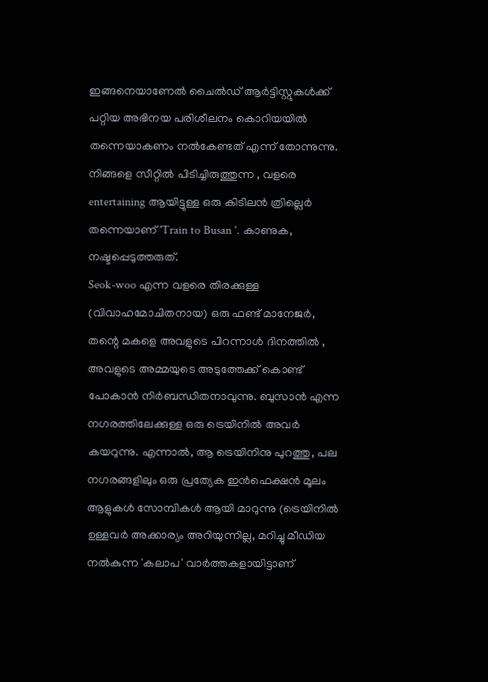ഇങ്ങനെയാണേൽ ചൈൽഡ് ആർട്ടിസ്റ്റുകൾക്ക് പറ്റിയ അഭിനയ പരിശീലനം കൊറിയയിൽ തന്നെയാകണം നൽകേണ്ടത് എന്ന് തോന്നുന്നു.
നിങ്ങളെ സീറ്റിൽ പിടിച്ചിരുത്തുന്ന , വളരെ entertaining ആയിട്ടുള്ള ഒരു കിടിലൻ ത്രില്ലെർ തന്നെയാണ് 'Train to Busan '. കാണുക, നഷ്ടപ്പെടുത്തരുത്.
Seok-woo എന്ന വളരെ തിരക്കുള്ള (വിവാഹമോചിതനായ) ഒരു ഫണ്ട് മാനേജർ, തന്റെ മകളെ അവളുടെ പിറന്നാൾ ദിനത്തിൽ , അവളുടെ അമ്മയുടെ അടുത്തേക്ക് കൊണ്ട് പോകാൻ നിർബന്ധിതനാവുന്നു. ബുസാൻ എന്ന നഗരത്തിലേക്കുള്ള ഒരു ട്രെയിനിൽ അവർ കയറുന്നു. എന്നാൽ, ആ ട്രെയിനിനു പുറത്തു, പല നഗരങ്ങളിലും ഒരു പ്രത്യേക ഇൻഫെക്ഷൻ മൂലം ആളുകൾ സോമ്പികൾ ആയി മാറുന്നു (ട്രെയിനിൽ ഉള്ളവർ അക്കാര്യം അറിയുന്നില്ല, മറിച്ചു മീഡിയ നൽകുന്ന 'കലാപ' വാർത്തകളായിട്ടാണ്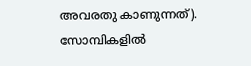അവരതു കാണുന്നത്). സോമ്പികളിൽ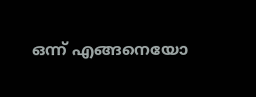ഒന്ന് എങ്ങനെയോ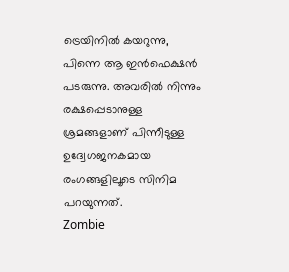ട്രെയിനിൽ കയറുന്നു, പിന്നെ ആ ഇൻഫെക്ഷൻ പടരുന്നു. അവരിൽ നിന്നും രക്ഷപ്പെടാനുള്ള ശ്രമങ്ങളാണ് പിന്നീടുള്ള ഉദ്വേഗജനകമായ രംഗങ്ങളിലൂടെ സിനിമ പറയുന്നത്.
Zombie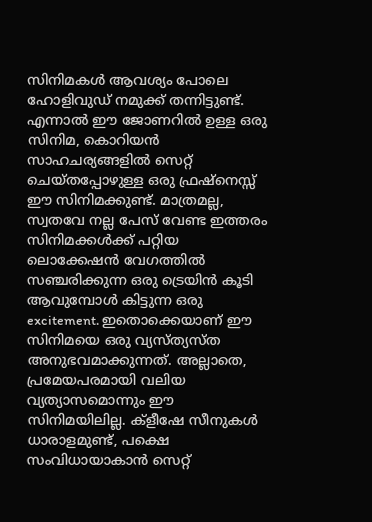സിനിമകൾ ആവശ്യം പോലെ ഹോളിവുഡ് നമുക്ക് തന്നിട്ടുണ്ട്. എന്നാൽ ഈ ജോണറിൽ ഉള്ള ഒരു സിനിമ, കൊറിയൻ സാഹചര്യങ്ങളിൽ സെറ്റ് ചെയ്തപ്പോഴുള്ള ഒരു ഫ്രഷ്നെസ്സ് ഈ സിനിമക്കുണ്ട്. മാത്രമല്ല, സ്വതവേ നല്ല പേസ് വേണ്ട ഇത്തരം സിനിമക്കൾക്ക് പറ്റിയ ലൊക്കേഷൻ വേഗത്തിൽ സഞ്ചരിക്കുന്ന ഒരു ട്രെയിൻ കൂടി ആവുമ്പോൾ കിട്ടുന്ന ഒരു excitement. ഇതൊക്കെയാണ് ഈ സിനിമയെ ഒരു വ്യസ്ത്യസ്ത അനുഭവമാക്കുന്നത്. അല്ലാതെ, പ്രമേയപരമായി വലിയ വ്യത്യാസമൊന്നും ഈ സിനിമയിലില്ല. ക്ളീഷേ സീനുകൾ ധാരാളമുണ്ട്, പക്ഷെ സംവിധായാകാൻ സെറ്റ്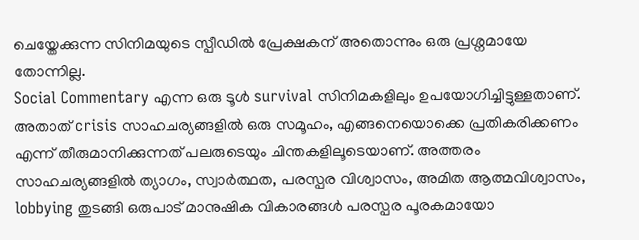ചെയ്തേക്കുന്ന സിനിമയുടെ സ്പീഡിൽ പ്രേക്ഷകന് അതൊന്നും ഒരു പ്രശ്നമായേ തോന്നില്ല.
Social Commentary എന്ന ഒരു ടൂൾ survival സിനിമകളിലും ഉപയോഗിച്ചിട്ടുള്ളതാണ്. അതാത് crisis സാഹചര്യങ്ങളിൽ ഒരു സമൂഹം, എങ്ങനെയൊക്കെ പ്രതികരിക്കണം എന്ന് തീരുമാനിക്കുന്നത് പലരുടെയും ചിന്തകളിലൂടെയാണ്. അത്തരം സാഹചര്യങ്ങളിൽ ത്യാഗം, സ്വാർത്ഥത, പരസ്പര വിശ്വാസം, അമിത ആത്മവിശ്വാസം, lobbying തുടങ്ങി ഒരുപാട് മാനുഷിക വികാരങ്ങൾ പരസ്പര പൂരകമായോ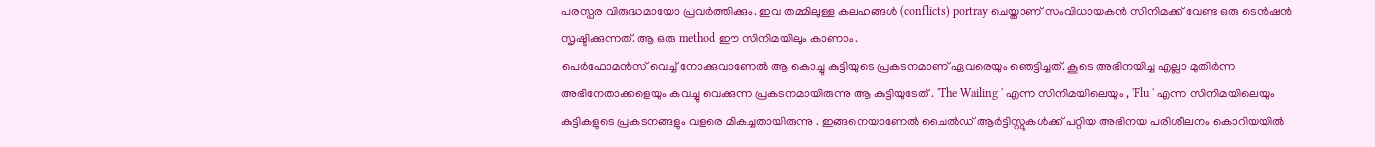പരസ്പര വിരുദ്ധമായോ പ്രവർത്തിക്കും. ഇവ തമ്മിലുള്ള കലഹങ്ങൾ (conflicts) portray ചെയ്താണ് സംവിധായകൻ സിനിമക്ക് വേണ്ട ഒരു ടെൻഷൻ സൃഷ്ടിക്കുന്നത്. ആ ഒരു method ഈ സിനിമയിലും കാണാം.
പെർഫോമൻസ് വെച്ച് നോക്കുവാണേൽ ആ കൊച്ചു കുട്ടിയുടെ പ്രകടനമാണ് ഏവരെയും ഞെട്ടിച്ചത്. കൂടെ അഭിനയിച്ച എല്ലാ മുതിർന്ന അഭിനേതാക്കളെയും കവച്ചു വെക്കുന്ന പ്രകടനമായിരുന്നു ആ കുട്ടിയുടേത് . 'The Wailing ' എന്ന സിനിമയിലെയും , 'Flu ' എന്ന സിനിമയിലെയും കുട്ടികളുടെ പ്രകടനങ്ങളും വളരെ മികച്ചതായിരുന്നു . ഇങ്ങനെയാണേൽ ചൈൽഡ് ആർട്ടിസ്റ്റുകൾക്ക് പറ്റിയ അഭിനയ പരിശീലനം കൊറിയയിൽ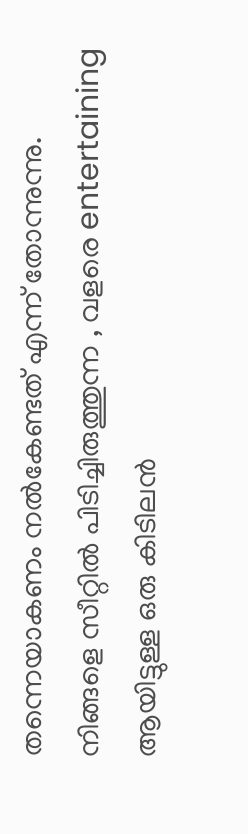തന്നെയാകണം നൽകേണ്ടത് എന്ന് തോന്നുന്നു.
നിങ്ങളെ സീറ്റിൽ പിടിച്ചിരുത്തുന്ന , വളരെ entertaining ആയിട്ടുള്ള ഒരു കിടിലൻ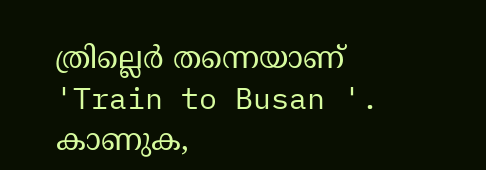ത്രില്ലെർ തന്നെയാണ് 'Train to Busan '. കാണുക,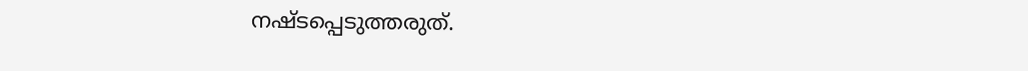നഷ്ടപ്പെടുത്തരുത്.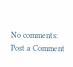No comments:
Post a Comment